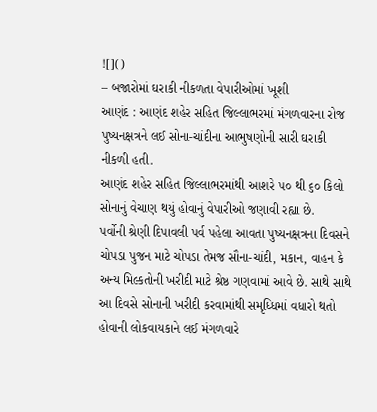![]()
– બજારોમાં ઘરાકી નીકળતા વેપારીઓમાં ખૂશી
આણંદ : આણંદ શહેર સહિત જિલ્લાભરમાં મંગળવારના રોજ પુષ્યનક્ષત્રને લઈ સોના-ચાંદીના આભુષણોની સારી ઘરાકી નીકળી હતી.
આણંદ શહેર સહિત જિલ્લાભરમાંથી આશરે ૫૦ થી ૬૦ કિલો સોનાનું વેચાણ થયું હોવાનું વેપારીઓ જણાવી રહ્યા છે.
પર્વોની શ્રેણી દિપાવલી પર્વ પહેલા આવતા પુષ્યનક્ષત્રના દિવસને ચોપડા પુજન માટે ચોપડા તેમજ સૌના-ચાંદી, મકાન, વાહન કે અન્ય મિલ્કતોની ખરીદી માટે શ્રેષ્ઠ ગણવામાં આવે છે. સાથે સાથે આ દિવસે સોનાની ખરીદી કરવામાંથી સમૃધ્ધિમાં વધારો થતો હોવાની લોકવાયકાને લઈ મંગળવારે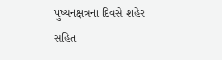પુષ્યનક્ષત્રના દિવસે શહેર સહિત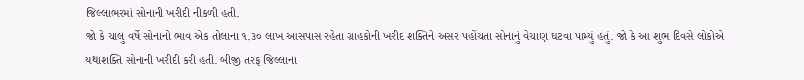જિલ્લાભરમાં સોનાની ખરીદી નીકળી હતી.
જો કે ચાલુ વર્ષે સોનાનો ભાવ એક તોલાના ૧.૩૦ લાખ આસપાસ રહેતા ગ્રાહકોની ખરીદ શક્તિને અસર પહોંચતા સોનાનું વેચાણ ઘટવા પામ્યું હતું. જો કે આ શુભ દિવસે લોકોએ યથાશક્તિ સોનાની ખરીદી કરી હતી. બીજી તરફ જિલ્લાના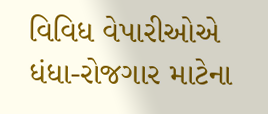વિવિધ વેપારીઓએ ધંધા-રોજગાર માટેના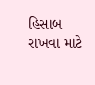હિસાબ રાખવા માટે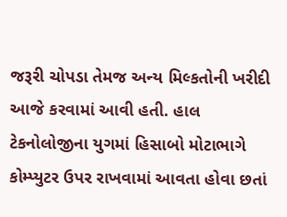જરૂરી ચોપડા તેમજ અન્ય મિલ્કતોની ખરીદી આજે કરવામાં આવી હતી. હાલ ટેકનોલોજીના યુગમાં હિસાબો મોટાભાગે કોમ્પ્યુટર ઉપર રાખવામાં આવતા હોવા છતાં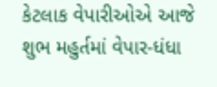કેટલાક વેપારીઓએ આજે શુભ મહુર્તમાં વેપાર-ધંધા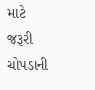માટે જરૂરી ચોપડાની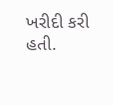ખરીદી કરી હતી.